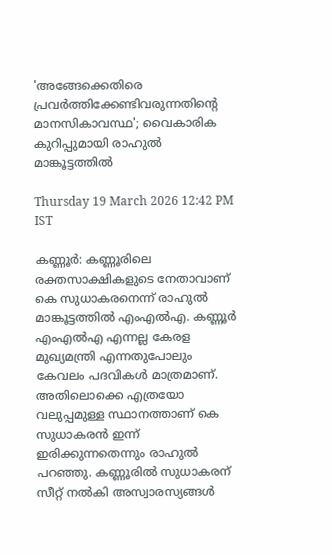'അങ്ങേക്കെതിരെ പ്രവർത്തിക്കേണ്ടിവരുന്നതിന്റെ മാനസികാവസ്ഥ'; വൈകാരിക കുറിപ്പുമായി രാഹുൽ മാങ്കൂട്ടത്തിൽ

Thursday 19 March 2026 12:42 PM IST

കണ്ണൂർ: കണ്ണൂരിലെ രക്തസാക്ഷികളുടെ നേതാവാണ് കെ സുധാകരനെന്ന് രാഹുൽ മാങ്കൂട്ടത്തിൽ എംഎൽഎ. കണ്ണൂർ എംഎൽഎ എന്നല്ല കേരള മുഖ്യമന്ത്രി എന്നതുപോലും കേവലം പദവികൾ മാത്രമാണ്. അതിലൊക്കെ എത്രയോ വലുപ്പമുള്ള സ്ഥാനത്താണ് കെ സുധാകരൻ ഇന്ന് ഇരിക്കുന്നതെന്നും രാഹുൽ പറഞ്ഞു. കണ്ണൂരിൽ സുധാകരന് സീറ്റ് നൽകി അസ്വാരസ്യങ്ങൾ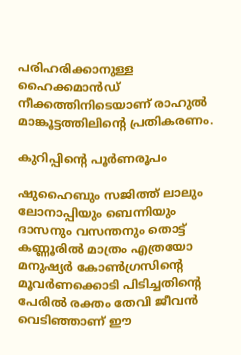പരിഹരിക്കാനുള്ള ഹൈക്കമാൻഡ് നീക്കത്തിനിടെയാണ് രാഹുൽ മാങ്കൂട്ടത്തിലിന്റെ പ്രതികരണം.

കുറിപ്പിന്റെ പൂർണരൂപം

ഷുഹൈബും സജിത്ത് ലാലും ലോനാപ്പിയും ബെന്നിയും ദാസനും വസന്തനും തൊട്ട് കണ്ണൂരിൽ മാത്രം എത്രയോ മനുഷ്യർ കോൺഗ്രസിന്റെ മൂവർണക്കൊടി പിടിച്ചതിന്റെ പേരിൽ രക്തം തേവി ജീവൻ വെടിഞ്ഞാണ് ഈ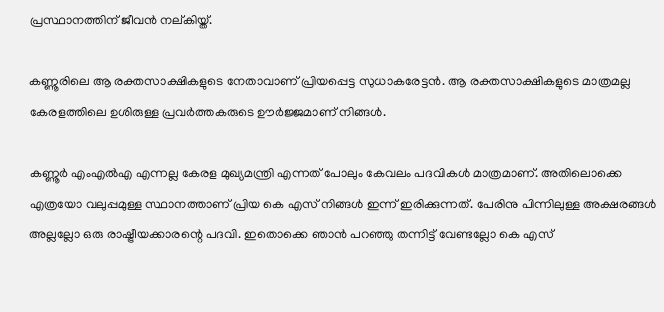പ്രസ്ഥാനത്തിന് ജീവൻ നല്കിയ്ത്.

കണ്ണൂരിലെ ആ രക്തസാക്ഷികളുടെ നേതാവാണ് പ്രിയപ്പെട്ട സുധാകരേട്ടൻ. ആ രക്തസാക്ഷികളുടെ മാത്രമല്ല കേരളത്തിലെ ഉശിരുള്ള പ്രവർത്തകരുടെ ഊർജ്ജമാണ് നിങ്ങൾ.

കണ്ണൂർ എംഎൽഎ എന്നല്ല കേരള മുഖ്യമന്ത്രി എന്നത് പോലും കേവലം പദവികൾ മാത്രമാണ്. അതിലൊക്കെ എത്രയോ വലുപ്പമുള്ള സ്ഥാനത്താണ് പ്രിയ കെ എസ് നിങ്ങൾ ഇന്ന് ഇരിക്കുന്നത്. പേരിനു പിന്നിലുള്ള അക്ഷരങ്ങൾ അല്ലല്ലോ ഒരു രാഷ്ട്രീയക്കാരന്റെ പദവി. ഇതൊക്കെ ഞാൻ പറഞ്ഞു തന്നിട്ട് വേണ്ടല്ലോ കെ എസ്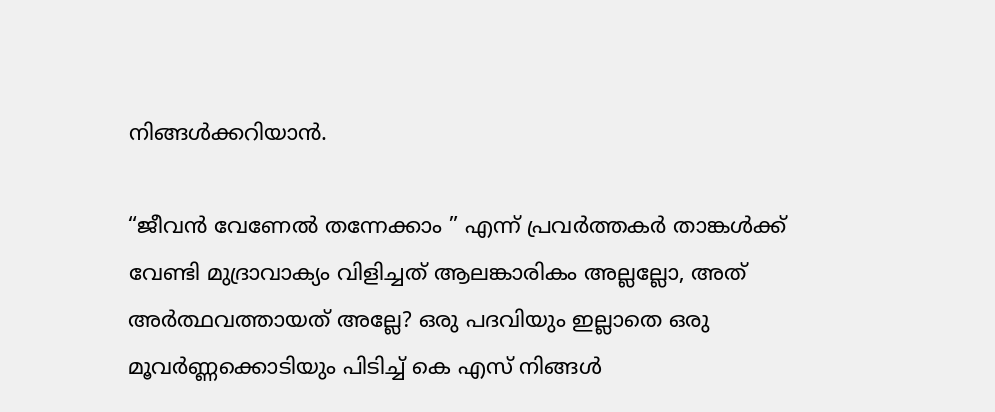നിങ്ങൾക്കറിയാൻ.

“ജീവൻ വേണേൽ തന്നേക്കാം ” എന്ന് പ്രവർത്തകർ താങ്കൾക്ക് വേണ്ടി മുദ്രാവാക്യം വിളിച്ചത് ആലങ്കാരികം അല്ലല്ലോ, അത് അർത്ഥവത്തായത് അല്ലേ? ഒരു പദവിയും ഇല്ലാതെ ഒരു മൂവർണ്ണക്കൊടിയും പിടിച്ച് കെ എസ് നിങ്ങൾ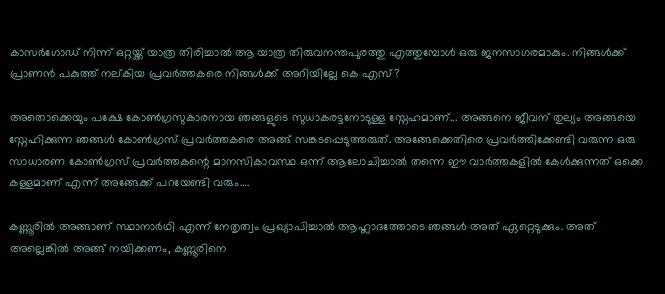കാസർഗോഡ് നിന്ന് ഒറ്റയ്ക്ക് യാത്ര തിരിച്ചാൽ ആ യാത്ര തിരുവനന്തപുരത്തു എത്തുമ്പോൾ ഒരു ജനസാഗരമാകും. നിങ്ങൾക്ക് പ്രാണൻ പകുത്ത് നല്കിയ പ്രവർത്തകരെ നിങ്ങൾക്ക് അറിയില്ലേ കെ എസ്?

അതൊക്കെയും പക്ഷേ കോൺഗ്രസുകാരനായ ഞങ്ങളുടെ സുധാകരട്ടനോടുള്ള സ്നേഹമാണ്... അങ്ങനെ ജീവന് തുല്യം അങ്ങയെ സ്നേഹിക്കുന്ന ഞങ്ങൾ കോൺഗ്രസ്‌ പ്രവർത്തകരെ അങ്ങ് സങ്കടപ്പെടുത്തരുത്. അങ്ങേക്കെതിരെ പ്രവർത്തിക്കേണ്ടി വരുന്ന ഒരു സാധാരണ കോൺഗ്രസ് പ്രവർത്തകന്റെ മാനസികാവസ്ഥ ഒന്ന് ആലോചിച്ചാൽ തന്നെ ഈ വാർത്തകളിൽ കേൾക്കുന്നത് ഒക്കെ കള്ളമാണ് എന്ന് അങ്ങേക്ക് പറയേണ്ടി വരും….

കണ്ണൂരിൽ അങ്ങാണ് സ്ഥാനാർഥി എന്ന് നേതൃത്വം പ്രഖ്യാപിച്ചാൽ ആഹ്ലാദത്തോടെ ഞങ്ങൾ അത് ഏറ്റെടുക്കും. അത് അല്ലെങ്കിൽ അങ്ങ് നയിക്കണം, കണ്ണൂരിനെ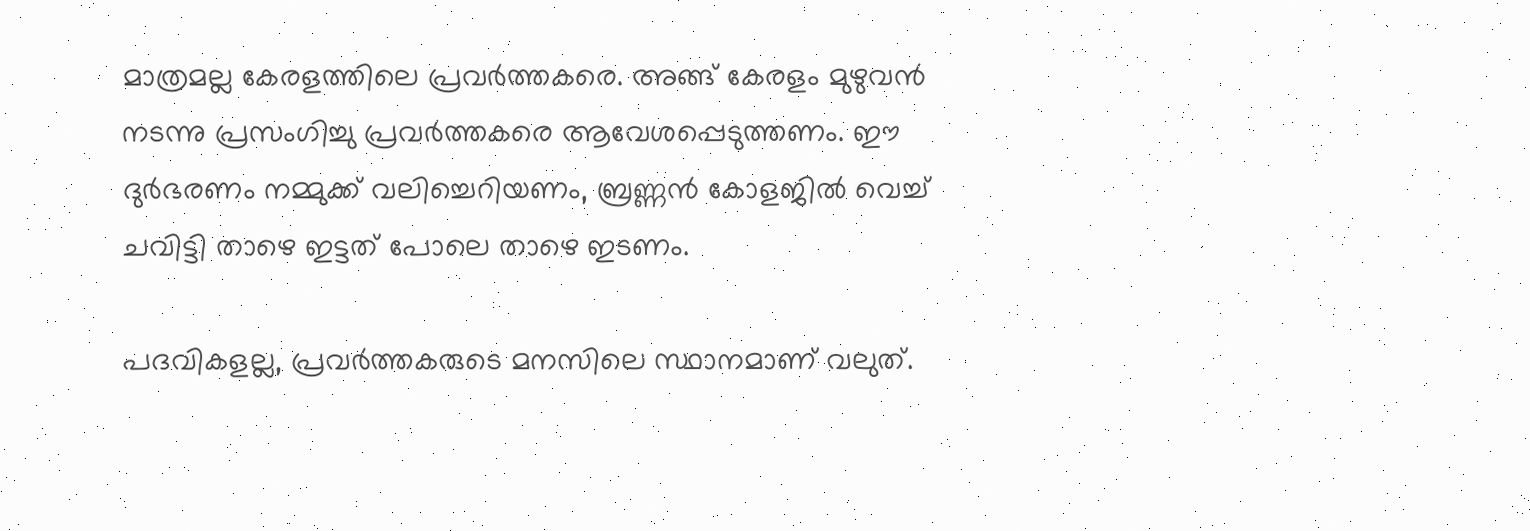മാത്രമല്ല കേരളത്തിലെ പ്രവർത്തകരെ. അങ്ങ് കേരളം മുഴുവൻ നടന്നു പ്രസംഗിച്ചു പ്രവർത്തകരെ ആവേശപ്പെടുത്തണം. ഈ ദുർഭരണം നമ്മുക്ക് വലിച്ചെറിയണം, ബ്രണ്ണൻ കോളജിൽ വെച്ച് ചവിട്ടി താഴെ ഇട്ടത് പോലെ താഴെ ഇടണം.

പദവികളല്ല, പ്രവർത്തകരുടെ മനസിലെ സ്ഥാനമാണ് വലുത്.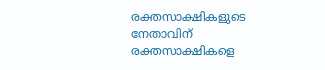രക്തസാക്ഷികളുടെ നേതാവിന് രക്തസാക്ഷികളെ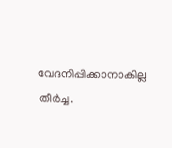വേദനിപ്പിക്കാനാകില്ല തീർച്ച.